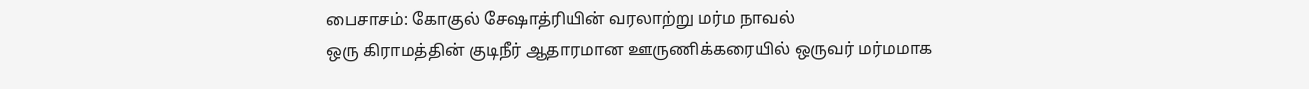பைசாசம்: கோகுல் சேஷாத்ரியின் வரலாற்று மர்ம நாவல்
ஒரு கிராமத்தின் குடிநீர் ஆதாரமான ஊருணிக்கரையில் ஒருவர் மர்மமாக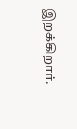இறக்கிறார்.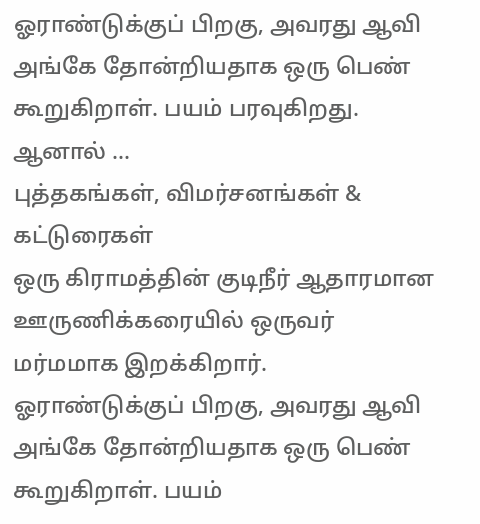ஓராண்டுக்குப் பிறகு, அவரது ஆவி அங்கே தோன்றியதாக ஒரு பெண் கூறுகிறாள். பயம் பரவுகிறது. ஆனால் …
புத்தகங்கள், விமர்சனங்கள் & கட்டுரைகள்
ஒரு கிராமத்தின் குடிநீர் ஆதாரமான ஊருணிக்கரையில் ஒருவர் மர்மமாக இறக்கிறார். ஓராண்டுக்குப் பிறகு, அவரது ஆவி அங்கே தோன்றியதாக ஒரு பெண் கூறுகிறாள். பயம்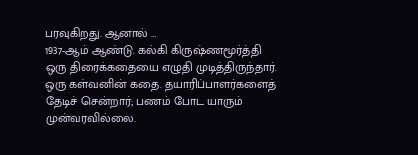பரவுகிறது. ஆனால் …
1937-ஆம் ஆண்டு. கல்கி கிருஷ்ணமூர்த்தி ஒரு திரைக்கதையை எழுதி முடித்திருந்தார். ஒரு கள்வனின் கதை. தயாரிப்பாளர்களைத் தேடிச் சென்றார்; பணம் போட யாரும் முன்வரவில்லை.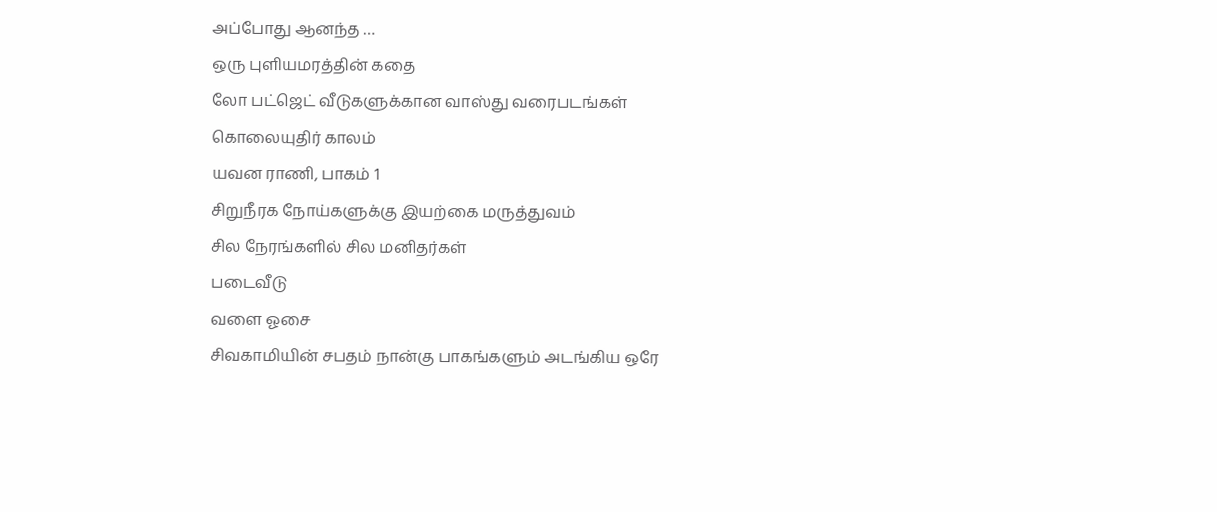அப்போது ஆனந்த …
ஒரு புளியமரத்தின் கதை
லோ பட்ஜெட் வீடுகளுக்கான வாஸ்து வரைபடங்கள்
கொலையுதிர் காலம்
யவன ராணி, பாகம் 1
சிறுநீரக நோய்களுக்கு இயற்கை மருத்துவம்
சில நேரங்களில் சில மனிதர்கள்
படைவீடு
வளை ஓசை
சிவகாமியின் சபதம் நான்கு பாகங்களும் அடங்கிய ஒரே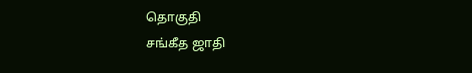தொகுதி
சங்கீத ஜாதி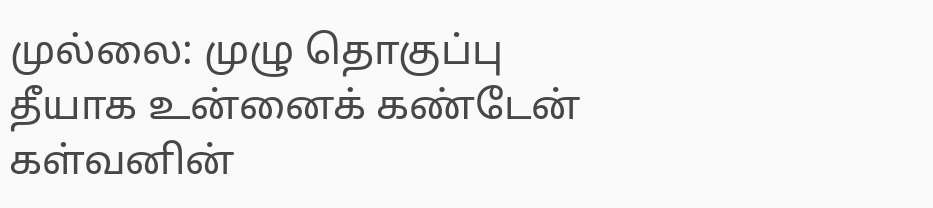முல்லை: முழு தொகுப்பு
தீயாக உன்னைக் கண்டேன்
கள்வனின்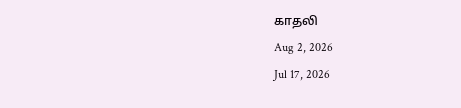காதலி
Aug 2, 2026
Jul 17, 2026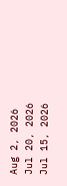Aug 2, 2026
Jul 20, 2026
Jul 15, 2026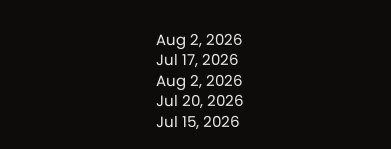Aug 2, 2026
Jul 17, 2026
Aug 2, 2026
Jul 20, 2026
Jul 15, 2026